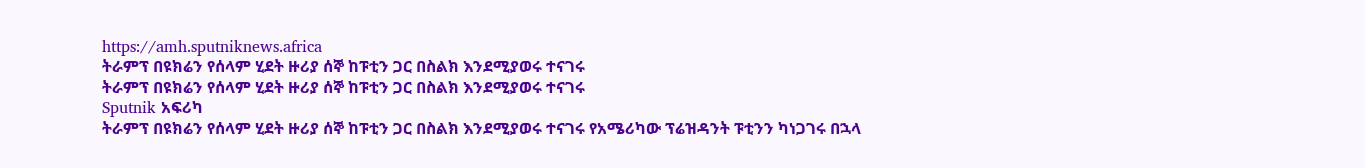https://amh.sputniknews.africa
ትራምፕ በዩክሬን የሰላም ሂደት ዙሪያ ሰኞ ከፑቲን ጋር በስልክ እንደሚያወሩ ተናገሩ
ትራምፕ በዩክሬን የሰላም ሂደት ዙሪያ ሰኞ ከፑቲን ጋር በስልክ እንደሚያወሩ ተናገሩ
Sputnik አፍሪካ
ትራምፕ በዩክሬን የሰላም ሂደት ዙሪያ ሰኞ ከፑቲን ጋር በስልክ እንደሚያወሩ ተናገሩ የአሜሪካው ፕሬዝዳንት ፑቲንን ካነጋገሩ በኋላ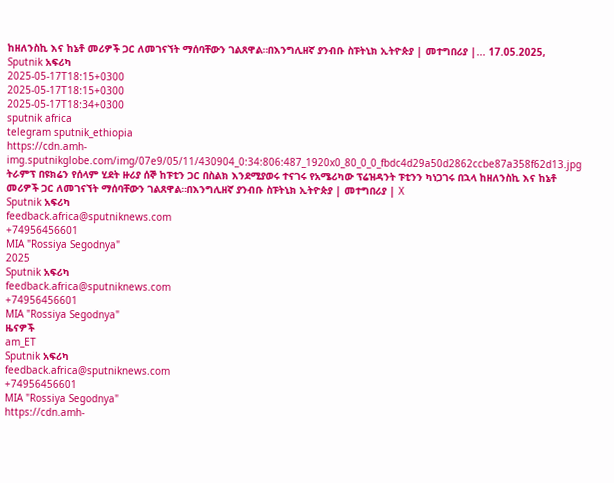ከዘለንስኪ እና ከኔቶ መሪዎች ጋር ለመገናኘት ማሰባቸውን ገልጸዋል።በእንግሊዘኛ ያንብቡ ስፑትኒክ ኢትዮጵያ | መተግበሪያ |... 17.05.2025, Sputnik አፍሪካ
2025-05-17T18:15+0300
2025-05-17T18:15+0300
2025-05-17T18:34+0300
sputnik africa
telegram sputnik_ethiopia
https://cdn.amh-img.sputnikglobe.com/img/07e9/05/11/430904_0:34:806:487_1920x0_80_0_0_fbdc4d29a50d2862ccbe87a358f62d13.jpg
ትራምፕ በዩክሬን የሰላም ሂደት ዙሪያ ሰኞ ከፑቲን ጋር በስልክ እንደሚያወሩ ተናገሩ የአሜሪካው ፕሬዝዳንት ፑቲንን ካነጋገሩ በኋላ ከዘለንስኪ እና ከኔቶ መሪዎች ጋር ለመገናኘት ማሰባቸውን ገልጸዋል።በእንግሊዘኛ ያንብቡ ስፑትኒክ ኢትዮጵያ | መተግበሪያ | X
Sputnik አፍሪካ
feedback.africa@sputniknews.com
+74956456601
MIA "Rossiya Segodnya"
2025
Sputnik አፍሪካ
feedback.africa@sputniknews.com
+74956456601
MIA "Rossiya Segodnya"
ዜናዎች
am_ET
Sputnik አፍሪካ
feedback.africa@sputniknews.com
+74956456601
MIA "Rossiya Segodnya"
https://cdn.amh-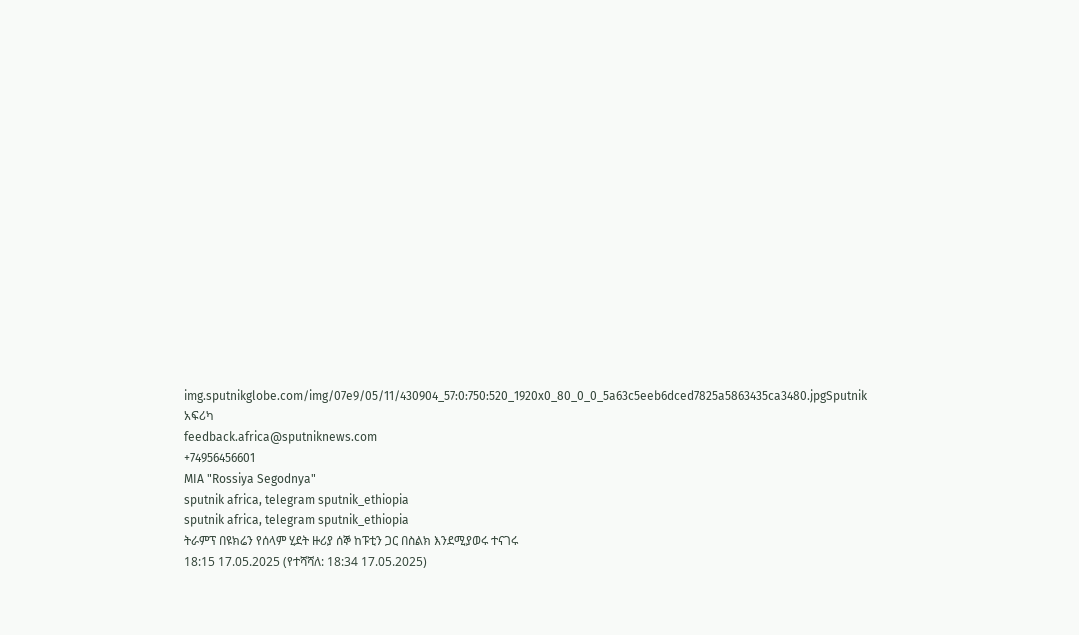img.sputnikglobe.com/img/07e9/05/11/430904_57:0:750:520_1920x0_80_0_0_5a63c5eeb6dced7825a5863435ca3480.jpgSputnik አፍሪካ
feedback.africa@sputniknews.com
+74956456601
MIA "Rossiya Segodnya"
sputnik africa, telegram sputnik_ethiopia
sputnik africa, telegram sputnik_ethiopia
ትራምፕ በዩክሬን የሰላም ሂደት ዙሪያ ሰኞ ከፑቲን ጋር በስልክ እንደሚያወሩ ተናገሩ
18:15 17.05.2025 (የተሻሻለ: 18:34 17.05.2025)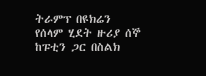ትራምፕ በዩክሬን የሰላም ሂደት ዙሪያ ሰኞ ከፑቲን ጋር በስልክ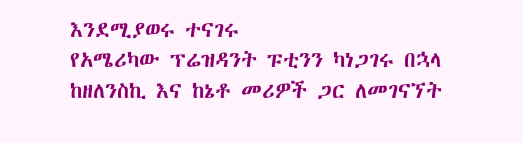እንደሚያወሩ ተናገሩ
የአሜሪካው ፕሬዝዳንት ፑቲንን ካነጋገሩ በኋላ ከዘለንስኪ እና ከኔቶ መሪዎች ጋር ለመገናኘት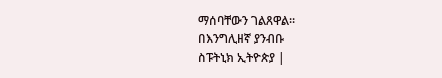ማሰባቸውን ገልጸዋል።
በእንግሊዘኛ ያንብቡ
ስፑትኒክ ኢትዮጵያ |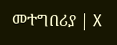መተግበሪያ | X